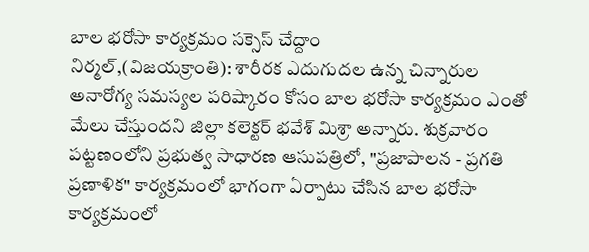బాల భరోసా కార్యక్రమం సక్సెస్ చేద్దాం
నిర్మల్,(విజయక్రాంతి): శారీరక ఎదుగుదల ఉన్న చిన్నారుల అనారోగ్య సమస్యల పరిష్కారం కోసం బాల భరోసా కార్యక్రమం ఎంతో మేలు చేస్తుందని జిల్లా కలెక్టర్ భవేశ్ మిశ్రా అన్నారు. శుక్రవారం పట్టణంలోని ప్రభుత్వ సాధారణ ఆసుపత్రిలో, "ప్రజాపాలన - ప్రగతి ప్రణాళిక" కార్యక్రమంలో భాగంగా ఏర్పాటు చేసిన బాల భరోసా కార్యక్రమంలో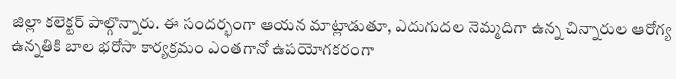జిల్లా కలెక్టర్ పాల్గొన్నారు. ఈ సందర్భంగా ఆయన మాట్లాడుతూ, ఎదుగుదల నెమ్మదిగా ఉన్న చిన్నారుల ఆరోగ్య ఉన్నతికి బాల భరోసా కార్యక్రమం ఎంతగానో ఉపయోగకరంగా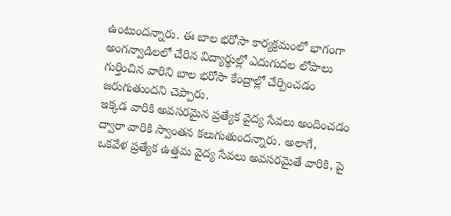ఉంటుందన్నారు. ఈ బాల భరోసా కార్యక్రమంలో భాగంగా అంగన్వాడిలలో చేరిన విద్యార్థుల్లో ఎదుగుదల లోపాలు గుర్తించిన వారిని బాల భరోసా కేంద్రాల్లో చేర్పించడం జరుగుతుందని చెప్పారు.
ఇక్కడ వారికి అవసరమైన ప్రత్యేక వైద్య సేవలు అందించడం ద్వారా వారికి స్వాంతన కలుగుతుందన్నారు. అలాగే, ఒకవేళ ప్రత్యేక ఉత్తమ వైద్య సేవలు అవసరమైతే వారికి, పై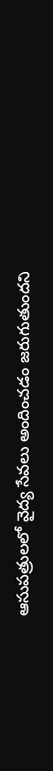ఆసుపత్రులలో వైద్య సేవలు అందించడం జరుగుతుందని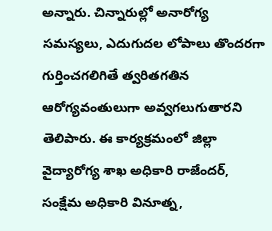అన్నారు. చిన్నారుల్లో అనారోగ్య సమస్యలు, ఎదుగుదల లోపాలు తొందరగా గుర్తించగలిగితే త్వరితగతిన ఆరోగ్యవంతులుగా అవ్వగలుగుతారని తెలిపారు. ఈ కార్యక్రమంలో జిల్లా వైద్యారోగ్య శాఖ అధికారి రాజేందర్, సంక్షేమ అధికారి వినూత్న,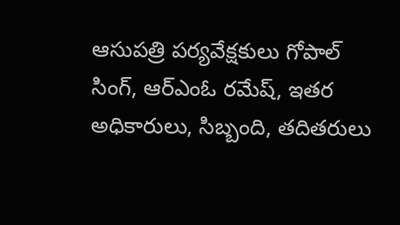ఆసుపత్రి పర్యవేక్షకులు గోపాల్ సింగ్, ఆర్ఎంఓ రమేష్, ఇతర అధికారులు, సిబ్బంది, తదితరులు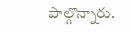పాల్గొన్నారు.